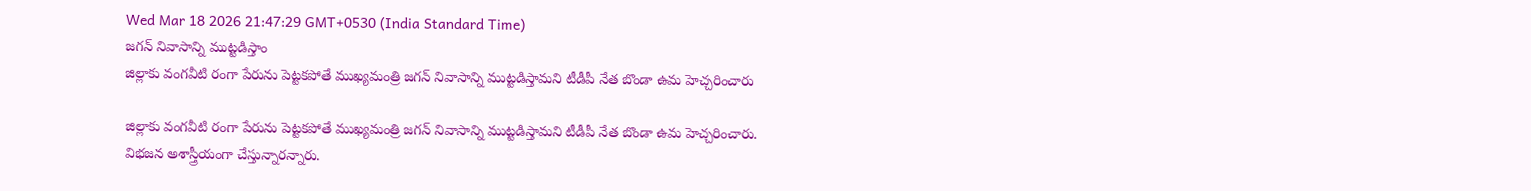Wed Mar 18 2026 21:47:29 GMT+0530 (India Standard Time)
జగన్ నివాసాన్ని ముట్టడిస్తాం
జిల్లాకు వంగవీటి రంగా పేరును పెట్టకపోతే ముఖ్యమంత్రి జగన్ నివాసాన్ని ముట్టడిస్తామని టీడీపీ నేత బొండా ఉమ హెచ్చరించారు

జిల్లాకు వంగవీటి రంగా పేరును పెట్టకపోతే ముఖ్యమంత్రి జగన్ నివాసాన్ని ముట్టడిస్తామని టీడీపీ నేత బొండా ఉమ హెచ్చరించారు. విభజన అశాస్త్రీయంగా చేస్తున్నారన్నారు.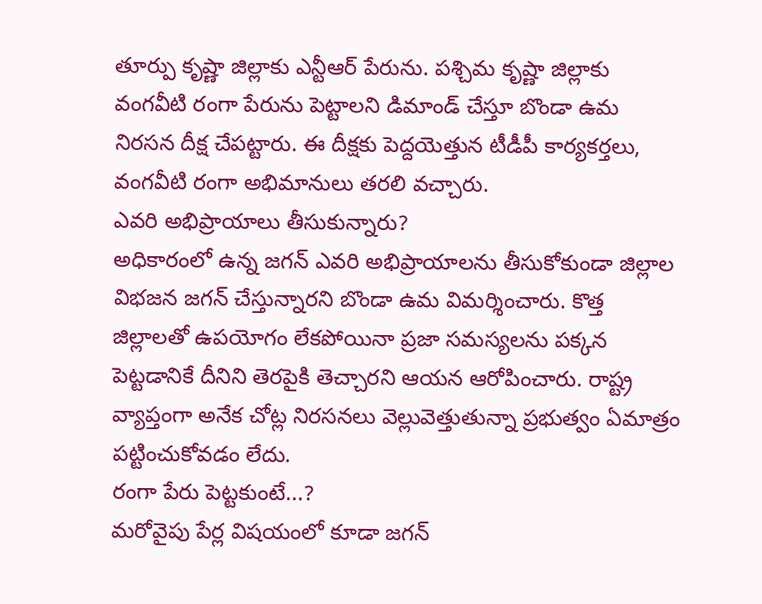తూర్పు కృష్ణా జిల్లాకు ఎన్టీఆర్ పేరును. పశ్చిమ కృష్ణా జిల్లాకు వంగవీటి రంగా పేరును పెట్టాలని డిమాండ్ చేస్తూ బొండా ఉమ నిరసన దీక్ష చేపట్టారు. ఈ దీక్షకు పెద్దయెత్తున టీడీపీ కార్యకర్తలు, వంగవీటి రంగా అభిమానులు తరలి వచ్చారు.
ఎవరి అభిప్రాయాలు తీసుకున్నారు?
అధికారంలో ఉన్న జగన్ ఎవరి అభిప్రాయాలను తీసుకోకుండా జిల్లాల విభజన జగన్ చేస్తున్నారని బొండా ఉమ విమర్శించారు. కొత్త జిల్లాలతో ఉపయోగం లేకపోయినా ప్రజా సమస్యలను పక్కన పెట్టడానికే దీనిని తెరపైకి తెచ్చారని ఆయన ఆరోపించారు. రాష్ట్ర వ్యాప్తంగా అనేక చోట్ల నిరసనలు వెల్లువెత్తుతున్నా ప్రభుత్వం ఏమాత్రం పట్టించుకోవడం లేదు.
రంగా పేరు పెట్టకుంటే...?
మరోవైపు పేర్ల విషయంలో కూడా జగన్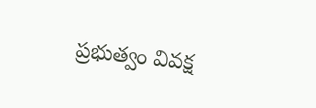ప్రభుత్వం వివక్ష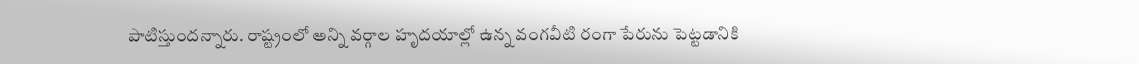పాటిస్తుందన్నారు. రాష్ట్రంలో అన్ని వర్గాల హృదయాల్లో ఉన్న వంగవీటి రంగా పేరును పెట్టడానికి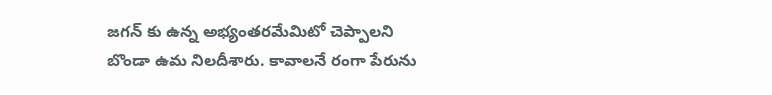జగన్ కు ఉన్న అభ్యంతరమేమిటో చెప్పాలని బొండా ఉమ నిలదీశారు. కావాలనే రంగా పేరును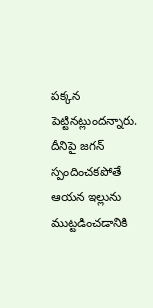పక్కన పెట్టినట్లుందన్నారు. దీనిపై జగన్ స్పందించకపోతే ఆయన ఇల్లును ముట్టడించడానికి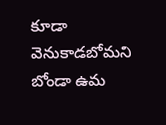కూడా వెనుకాడబోమని బోండా ఉమ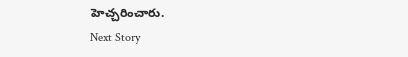హెచ్చరించారు.
Next Story